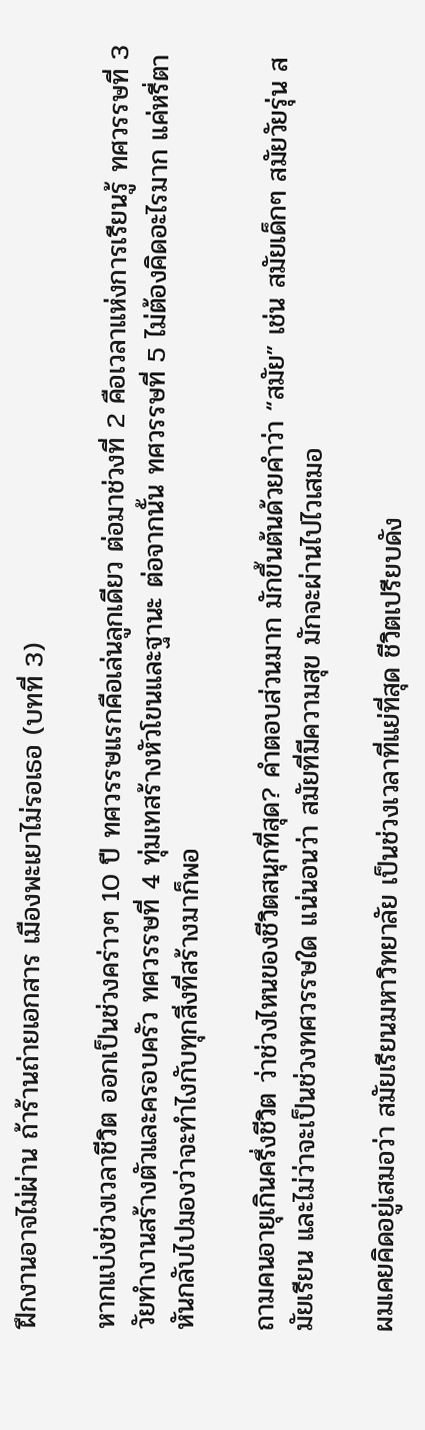ฝึกงานอาจไม่ผ่าน ถ้าร้านถ่ายเอกสาร เมืองพะเยาไม่รอเธอ (บทที่ 3)

หากแบ่งช่วงเวลาชีวิต ออกเป็นช่วงคร่าวๆ 10 ปี ทศวรรษแรกคือเล่นลูกเดียว ต่อมาช่วงที่ 2 คือเวลาแห่งการเรียนรู้ ทศวรรษที่ 3 วัยทำงานสร้างตัวและครอบครัว ทศวรรษที่ 4 ทุ่มเทสร้างหัวโขนและฐานะ ต่อจากนั้น ทศวรรษที่ 5 ไม่ต้องคิดอะไรมาก แค่หรี่ตา หันกลับไปมองว่าจะทำไงกับทุกสิ่งที่สร้างมาก็พอ

ถามคนอายุเกินครึ่งชีวิต ว่าช่วงไหนของชีวิตสนุกที่สุด? คำตอบส่วนมาก มักขึ้นต้นด้วยคำว่า “สมัย” เช่น สมัยเด็กๆ สมัยวัยรุ่น สมัยเรียน และไม่ว่าจะเป็นช่วงทศวรรษใด แน่นอนว่า สมัยที่มีความสุข มักจะผ่านไปไวเสมอ

ผมเคยคิดอยู่เสมอว่า สมัยเรียนมหาวิทยาลัย เป็นช่วงเวลาที่แย่ที่สุด ชีวิตเปรียบดัง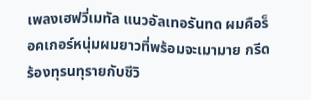เพลงเฮฟวี่เมทัล แนวอัลเทอรันทด ผมคือร็อคเกอร์หนุ่มผมยาวที่พร้อมจะเมามาย กรีดร้องทุรนทุรายกับชีวิ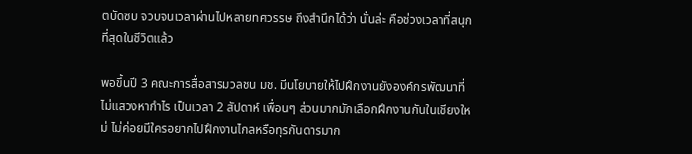ตบัดซบ จวบจนเวลาผ่านไปหลายทศวรรษ ถึงสำนึกได้ว่า นั่นล่ะ คือช่วงเวลาที่สนุกที่สุดในชีวิตแล้ว

พอขึ้นปี 3 คณะการสื่อสารมวลชน มช. มีนโยบายให้ไปฝึกงานยังองค์กรพัฒนาที่ไม่แสวงหากำไร เป็นเวลา 2 สัปดาห์ เพื่อนๆ ส่วนมากมักเลือกฝึกงานกันในเชียงใหม่ ไม่ค่อยมีใครอยากไปฝึกงานไกลหรือทุรกันดารมาก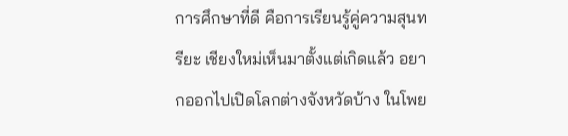การศึกษาที่ดี คือการเรียนรู้คู่ความสุนทรียะ เชียงใหม่เห็นมาตั้งแต่เกิดแล้ว อยากออกไปเปิดโลกต่างจังหวัดบ้าง ในโพย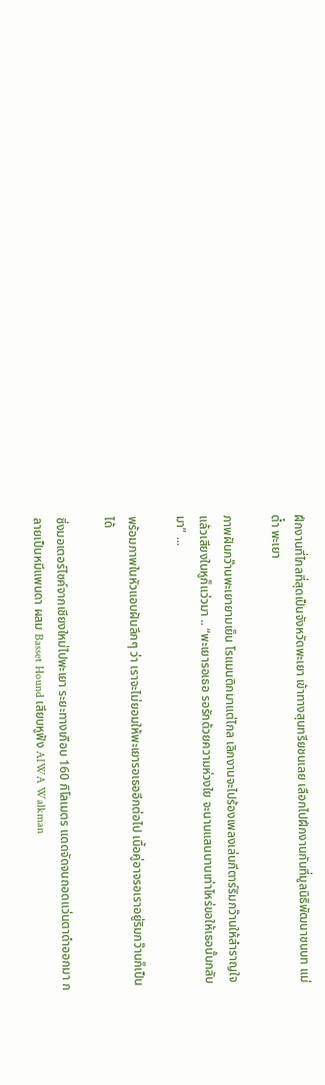ฝึกงานที่ไกลที่สุดเป็นจังหวัดพะเยา เข้าทางสุนทรียชนเลย เลือกไปฝึกงานกันที่มูลนิธิพัฒนาชนบท แม่ต๋ำ พะเยา

ภาพฝันกว๊านพะเยายามเย็น โรแมนติกมาแต่ไกล เลิกงานจะไปร้องเพลงเล่นกีตาร์ริมกว๊านให้สำราญใจ แล้วเสียงในหูก็แว่วมา .. “พะเยารอเธอ รอรักด้วยความห่วงใย จะนานแสนนานเท่าไหร่ขอให้เธอนั้นกลับมา” ...

พร้อมภาพในหัวแอบฝันลึกๆ ว่า เราจะไม่ยอมให้พะเยารอเธออีกต่อไป เนื้อคู่อาจรอเราอยู่ริมกว๊านก็เป็นได้

ซิ่งมอเตอร์ไซค์จากเชียงใหม่ไปพะเยา ระยะทางเกือบ 160 กิโลเมตร แดดจัดจนถอดแว่นตาดำออกมา กลายเป็นหมีแพนดา ผสม Basset Hound เสียบหูฟัง AIWA Walkman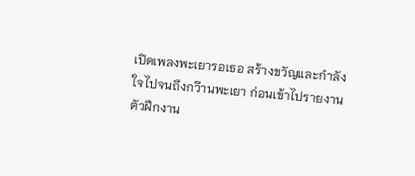เปิดเพลงพะเยารอเธอ สร้างขวัญและกำลังใจไปจนถึงกว๊านพะเยา ก่อนเข้าไปรายงานตัวฝึกงาน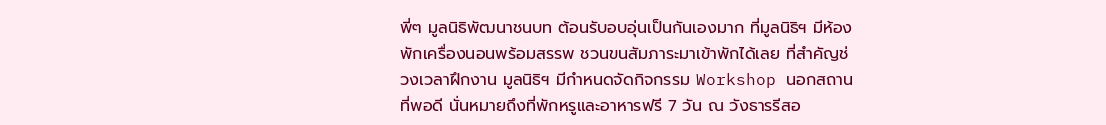พี่ๆ มูลนิธิพัฒนาชนบท ต้อนรับอบอุ่นเป็นกันเองมาก ที่มูลนิธิฯ มีห้องพักเครื่องนอนพร้อมสรรพ ชวนขนสัมภาระมาเข้าพักได้เลย ที่สำคัญช่วงเวลาฝึกงาน มูลนิธิฯ มีกำหนดจัดกิจกรรม Workshop นอกสถานที่พอดี นั่นหมายถึงที่พักหรูและอาหารฟรี 7 วัน ณ วังธารรีสอ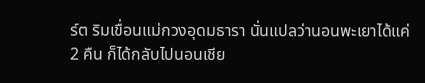ร์ต ริมเขื่อนแม่กวงอุดมธารา นั่นแปลว่านอนพะเยาได้แค่ 2 คืน ก็ได้กลับไปนอนเชีย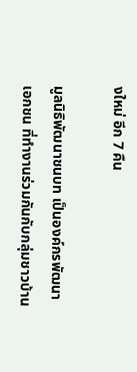งใหม่ อีก 7 คืน

มูลนิธิพัฒนาชนบท เป็นองค์กรพัฒนาเอกชน ที่ทำงานร่วมกันกับกลุ่มชาวบ้าน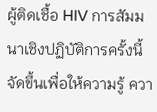ผู้ติดเชื้อ HIV การสัมมนาเชิงปฏิบัติการครั้งนี้ จัดขึ้นเพื่อให้ความรู้ ควา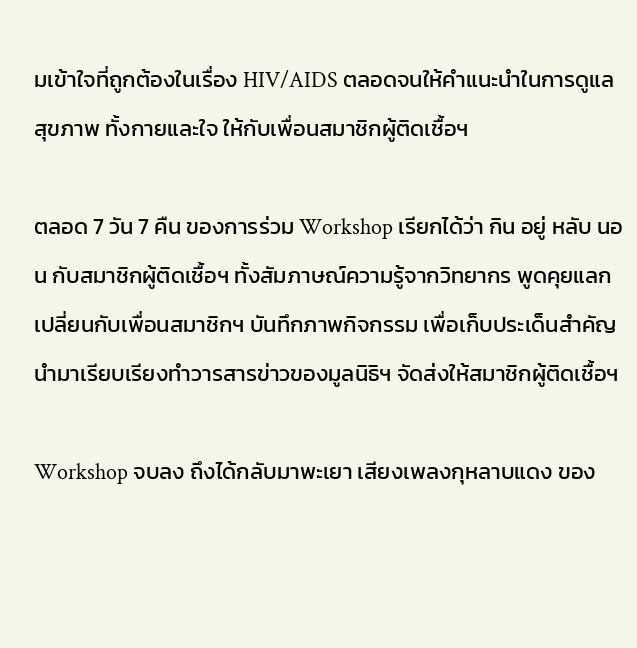มเข้าใจที่ถูกต้องในเรื่อง HIV/AIDS ตลอดจนให้คำแนะนำในการดูแลสุขภาพ ทั้งกายและใจ ให้กับเพื่อนสมาชิกผู้ติดเชื้อฯ

ตลอด 7 วัน 7 คืน ของการร่วม Workshop เรียกได้ว่า กิน อยู่ หลับ นอน กับสมาชิกผู้ติดเชื้อฯ ทั้งสัมภาษณ์ความรู้จากวิทยากร พูดคุยแลกเปลี่ยนกับเพื่อนสมาชิกฯ บันทึกภาพกิจกรรม เพื่อเก็บประเด็นสำคัญ นำมาเรียบเรียงทำวารสารข่าวของมูลนิธิฯ จัดส่งให้สมาชิกผู้ติดเชื้อฯ

Workshop จบลง ถึงได้กลับมาพะเยา เสียงเพลงกุหลาบแดง ของ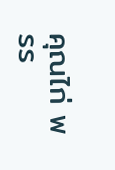คุณไก่ พรร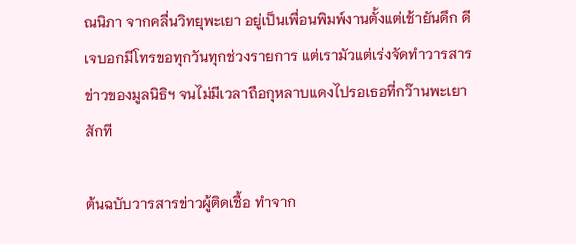ณนิภา จากคลื่นวิทยุพะเยา อยู่เป็นเพื่อนพิมพ์งานตั้งแต่เช้ายันดึก ดีเจบอกมีโทรขอทุกวันทุกช่วงรายการ แต่เรามัวแต่เร่งจัดทำวารสารข่าวของมูลนิธิฯ จนไม่มีเวลาถือกุหลาบแดงไปรอเธอที่กว๊านพะเยาสักที

ต้นฉบับวารสารข่าวผู้ติดเชื้อ ทำจาก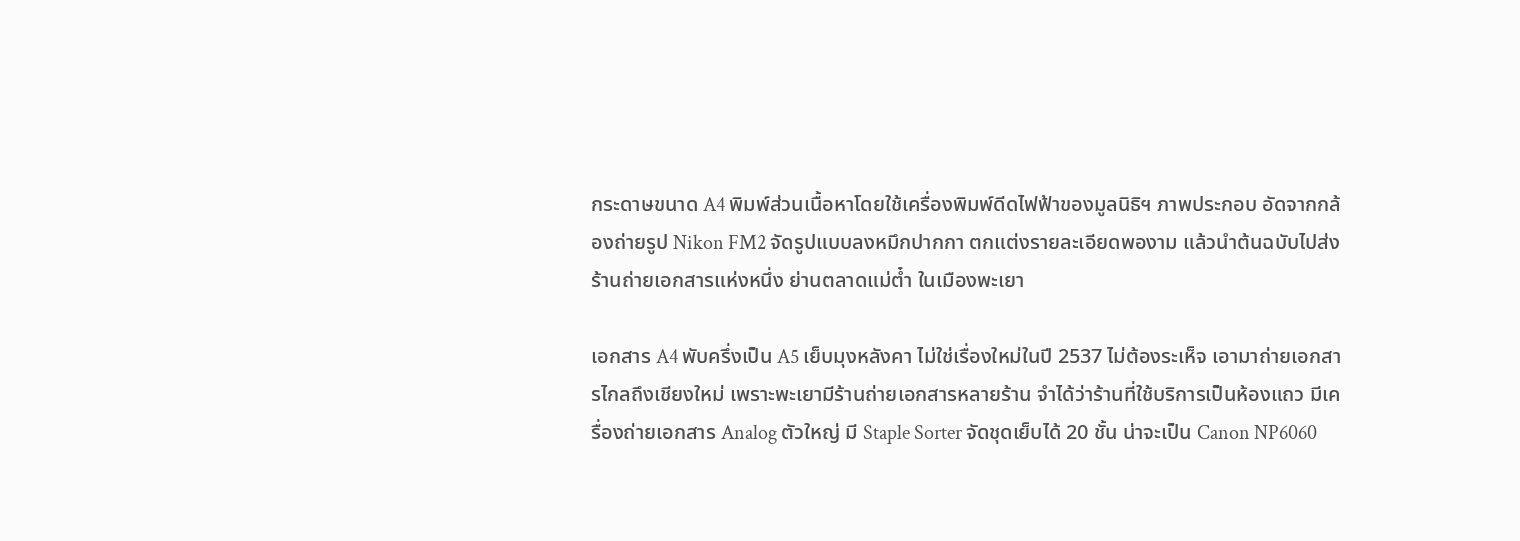กระดาษขนาด A4 พิมพ์ส่วนเนื้อหาโดยใช้เครื่องพิมพ์ดีดไฟฟ้าของมูลนิธิฯ ภาพประกอบ อัดจากกล้องถ่ายรูป Nikon FM2 จัดรูปแบบลงหมึกปากกา ตกแต่งรายละเอียดพองาม แล้วนำต้นฉบับไปส่งร้านถ่ายเอกสารแห่งหนึ่ง ย่านตลาดแม่ต๋ำ ในเมืองพะเยา

เอกสาร A4 พับครึ่งเป็น A5 เย็บมุงหลังคา ไม่ใช่เรื่องใหม่ในปี 2537 ไม่ต้องระเห็จ เอามาถ่ายเอกสารไกลถึงเชียงใหม่ เพราะพะเยามีร้านถ่ายเอกสารหลายร้าน จำได้ว่าร้านที่ใช้บริการเป็นห้องแถว มีเครื่องถ่ายเอกสาร Analog ตัวใหญ่ มี Staple Sorter จัดชุดเย็บได้ 20 ชั้น น่าจะเป็น Canon NP6060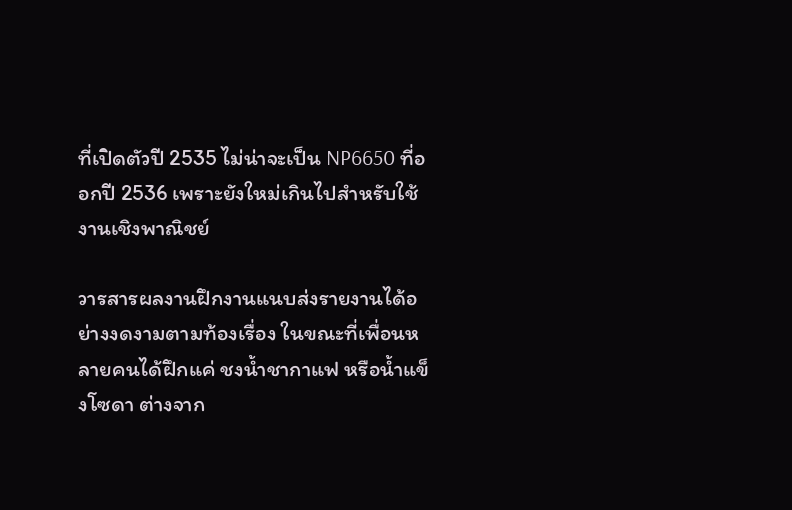ที่เปิดตัวปี 2535 ไม่น่าจะเป็น NP6650 ที่ออกปี 2536 เพราะยังใหม่เกินไปสำหรับใช้งานเชิงพาณิชย์

วารสารผลงานฝึกงานแนบส่งรายงานได้อย่างงดงามตามท้องเรื่อง ในขณะที่เพื่อนหลายคนได้ฝึกแค่ ชงน้ำชากาแฟ หรือน้ำแข็งโซดา ต่างจาก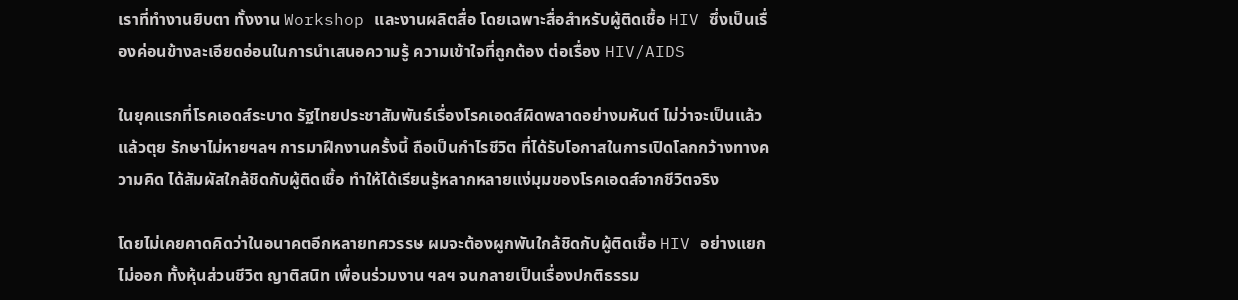เราที่ทำงานยิบตา ทั้งงาน Workshop และงานผลิตสื่อ โดยเฉพาะสื่อสำหรับผู้ติดเชื้อ HIV ซึ่งเป็นเรื่องค่อนข้างละเอียดอ่อนในการนำเสนอความรู้ ความเข้าใจที่ถูกต้อง ต่อเรื่อง HIV/AIDS

ในยุคแรกที่โรคเอดส์ระบาด รัฐไทยประชาสัมพันธ์เรื่องโรคเอดส์ผิดพลาดอย่างมหันต์ ไม่ว่าจะเป็นแล้วแล้วตุย รักษาไม่หายฯลฯ การมาฝึกงานครั้งนี้ ถือเป็นกำไรชีวิต ที่ได้รับโอกาสในการเปิดโลกกว้างทางความคิด ได้สัมผัสใกล้ชิดกับผู้ติดเชื้อ ทำให้ได้เรียนรู้หลากหลายแง่มุมของโรคเอดส์จากชีวิตจริง

โดยไม่เคยคาดคิดว่าในอนาคตอีกหลายทศวรรษ ผมจะต้องผูกพันใกล้ชิดกับผู้ติดเชื้อ HIV อย่างแยกไม่ออก ทั้งหุ้นส่วนชีวิต ญาติสนิท เพื่อนร่วมงาน ฯลฯ จนกลายเป็นเรื่องปกติธรรม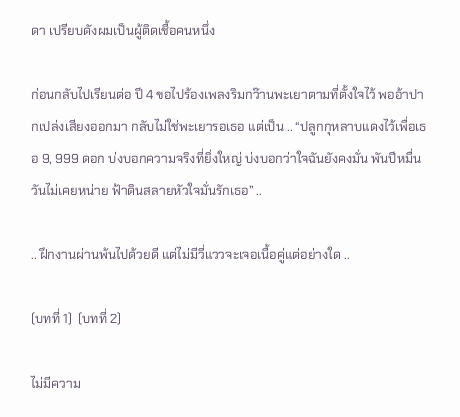ดา เปรียบดังผมเป็นผู้ติดเชื้อคนหนึ่ง

ก่อนกลับไปเรียนต่อ ปี 4 ขอไปร้องเพลงริมกว๊านพะเยาตามที่ตั้งใจไว้ พออ้าปากเปล่งเสียงออกมา กลับไม่ใช่พะเยารอเธอ แต่เป็น .. “ปลูกกุหลาบแดงไว้เพื่อเธอ 9, 999 ดอก บ่งบอกความจริงที่ยิ่งใหญ่ บ่งบอกว่าใจฉันยังคงมั่น พันปีหมื่นวันไม่เคยหน่าย ฟ้าดินสลายหัวใจมั่นรักเธอ” ..

.. ฝึกงานผ่านพ้นไปด้วยดี แต่ไม่มีวี่แววจะเจอเนื้อคู่แต่อย่างใด ..

(บทที่ 1)  (บทที่ 2)

ไม่มีความ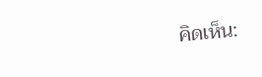คิดเห็น: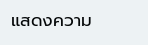แสดงความ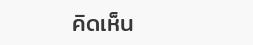คิดเห็น